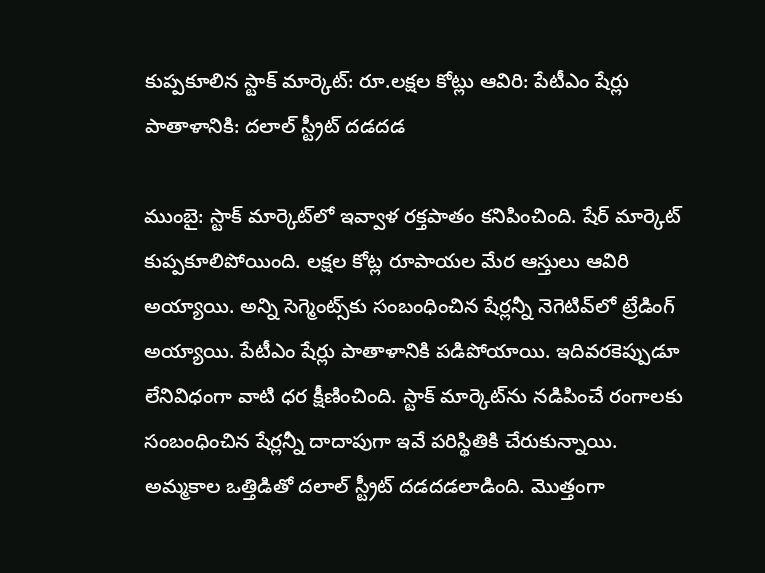కుప్పకూలిన స్టాక్ మార్కెట్: రూ.లక్షల కోట్లు ఆవిరి: పేటీఎం షేర్లు పాతాళానికి: దలాల్ స్ట్రీట్ దడదడ

ముంబై: స్టాక్ మార్కెట్‌లో ఇవ్వాళ రక్తపాతం కనిపించింది. షేర్ మార్కెట్ కుప్పకూలిపోయింది. లక్షల కోట్ల రూపాయల మేర ఆస్తులు ఆవిరి అయ్యాయి. అన్ని సెగ్మెంట్స్‌కు సంబంధించిన షేర్లన్నీ నెగెటివ్‌లో ట్రేడింగ్ అయ్యాయి. పేటీఎం షేర్లు పాతాళానికి పడిపోయాయి. ఇదివరకెప్పుడూ లేనివిధంగా వాటి ధర క్షీణించింది. స్టాక్ మార్కెట్‌ను నడిపించే రంగాలకు సంబంధించిన షేర్లన్నీ దాదాపుగా ఇవే పరిస్థితికి చేరుకున్నాయి. అమ్మకాల ఒత్తిడితో దలాల్ స్ట్రీట్ దడదడలాడింది. మొత్తంగా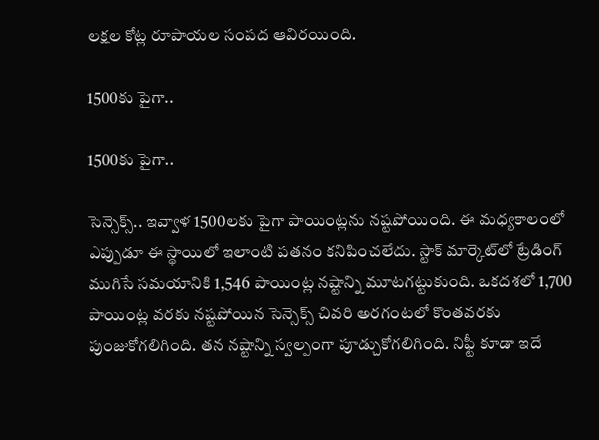లక్షల కోట్ల రూపాయల సంపద ఆవిరయింది.

1500కు పైగా..

1500కు పైగా..

సెన్సెక్స్.. ఇవ్వాళ 1500లకు పైగా పాయింట్లను నష్టపోయింది. ఈ మధ్యకాలంలో ఎప్పుడూ ఈ స్థాయిలో ఇలాంటి పతనం కనిపించలేదు. స్టాక్ మార్కెట్‌లో ట్రేడింగ్ ముగిసే సమయానికి 1,546 పాయింట్ల నష్టాన్ని మూటగట్టుకుంది. ఒకదశలో 1,700 పాయింట్ల వరకు నష్టపోయిన సెన్సెక్స్ చివరి అరగంటలో కొంతవరకు పుంజుకోగలిగింది. తన నష్టాన్ని స్వల్పంగా పూడ్చుకోగలిగింది. నిఫ్టీ కూడా ఇదే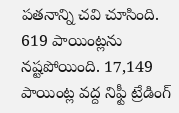పతనాన్ని చవి చూసింది. 619 పాయింట్లను నష్టపోయింది. 17,149 పాయింట్ల వద్ద నిఫ్టీ ట్రేడింగ్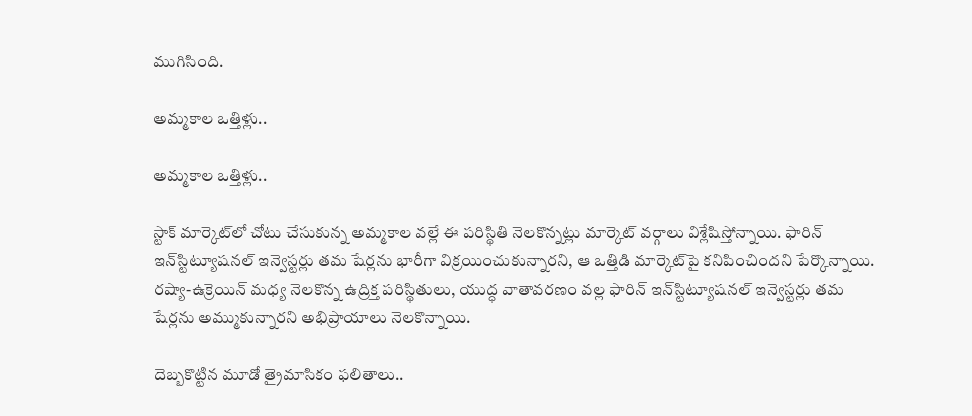ముగిసింది.

అమ్మకాల ఒత్తిళ్లు..

అమ్మకాల ఒత్తిళ్లు..

స్టాక్ మార్కెట్‌లో చోటు చేసుకున్న అమ్మకాల వల్లే ఈ పరిస్థితి నెలకొన్నట్లు మార్కెట్ వర్గాలు విశ్లేషిస్తోన్నాయి. ఫారిన్ ఇన్‌స్టిట్యూషనల్ ఇన్వెస్టర్లు తమ షేర్లను భారీగా విక్రయించుకున్నారని, ఆ ఒత్తిడి మార్కెట్‌పై కనిపించిందని పేర్కొన్నాయి. రష్యా-ఉక్రెయిన్ మధ్య నెలకొన్న ఉద్రిక్త పరిస్థితులు, యుద్ధ వాతావరణం వల్ల ఫారిన్ ఇన్‌స్టిట్యూషనల్ ఇన్వెస్టర్లు తమ షేర్లను అమ్ముకున్నారని అభిప్రాయాలు నెలకొన్నాయి.

దెబ్బకొట్టిన మూడో త్రైమాసికం ఫలితాలు..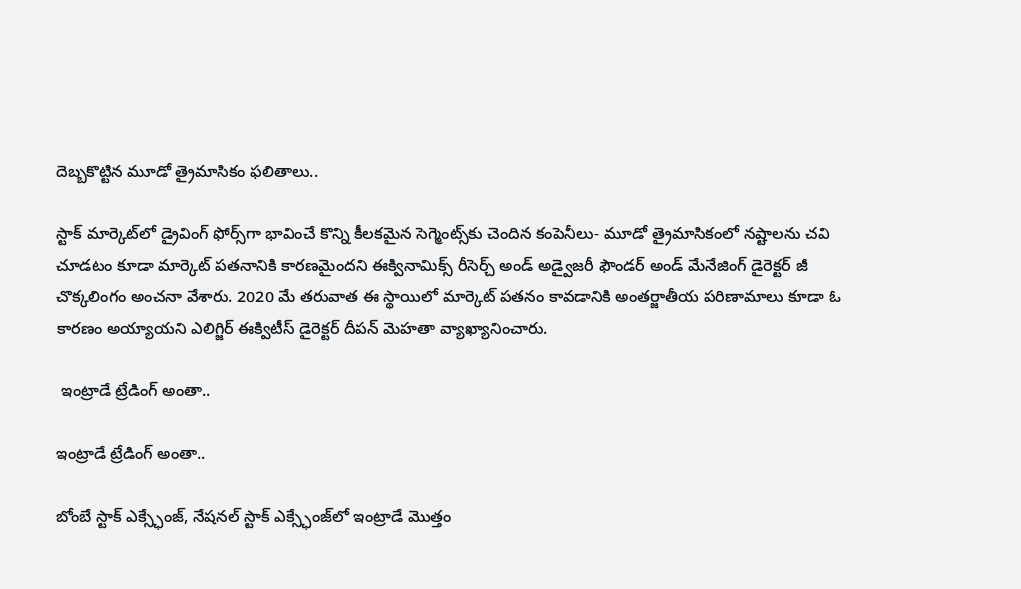దెబ్బకొట్టిన మూడో త్రైమాసికం ఫలితాలు..

స్టాక్ మార్కెట్‌లో డ్రైవింగ్ ఫోర్స్‌గా భావించే కొన్ని కీలకమైన సెగ్మెంట్స్‌కు చెందిన కంపెనీలు- మూడో త్రైమాసికంలో నష్టాలను చవి చూడటం కూడా మార్కెట్ పతనానికి కారణమైందని ఈక్వినామిక్స్ రీసెర్చ్ అండ్ అడ్వైజరీ ఫౌండర్ అండ్ మేనేజింగ్ డైరెక్టర్ జీ చొక్కలింగం అంచనా వేశారు. 2020 మే తరువాత ఈ స్థాయిలో మార్కెట్ పతనం కావడానికి అంతర్జాతీయ పరిణామాలు కూడా ఓ కారణం అయ్యాయని ఎలిగ్జిర్ ఈక్విటీస్ డైరెక్టర్ దీపన్ మెహతా వ్యాఖ్యానించారు.

 ఇంట్రాడే ట్రేడింగ్ అంతా..

ఇంట్రాడే ట్రేడింగ్ అంతా..

బోంబే స్టాక్ ఎక్స్ఛేంజ్, నేషనల్ స్టాక్ ఎక్స్ఛేంజ్‌లో ఇంట్రాడే మొత్తం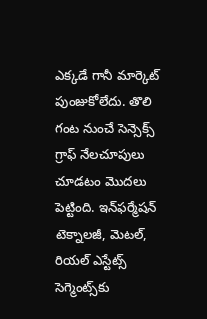ఎక్కడే గానీ మార్కెట్ పుంజుకోలేదు. తొలి గంట నుంచే సెన్సెక్స్ గ్రాఫ్ నేలచూపులు చూడటం మొదలు పెట్టింది. ఇన్‌ఫర్మేషన్ టెక్నాలజీ, మెటల్, రియల్ ఎస్టేట్స్ సెగ్మెంట్స్‌కు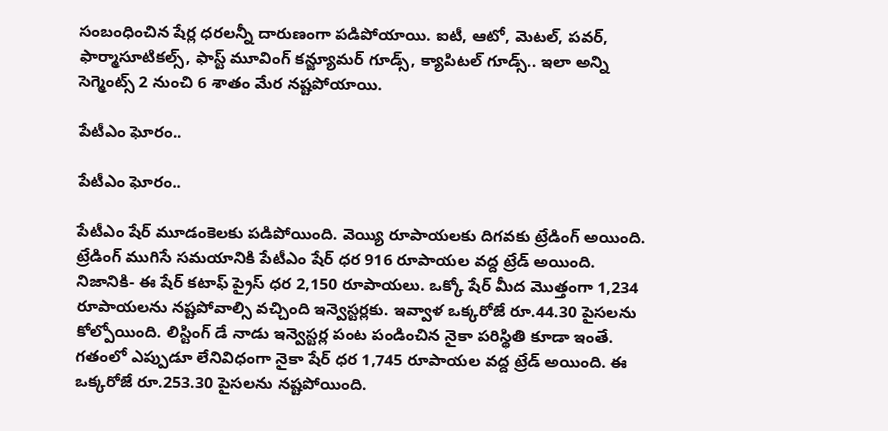సంబంధించిన షేర్ల ధరలన్నీ దారుణంగా పడిపోయాయి. ఐటీ, ఆటో, మెటల్, పవర్, ఫార్మాసూటికల్స్, ఫాస్ట్ మూవింగ్ కన్జ్యూమర్ గూడ్స్, క్యాపిటల్ గూడ్స్.. ఇలా అన్ని సెగ్మెంట్స్ 2 నుంచి 6 శాతం మేర నష్టపోయాయి.

పేటీఎం ఘోరం..

పేటీఎం ఘోరం..

పేటీఎం షేర్ మూడంకెలకు పడిపోయింది. వెయ్యి రూపాయలకు దిగవకు ట్రేడింగ్ అయింది. ట్రేడింగ్ ముగిసే సమయానికి పేటీఎం షేర్ ధర 916 రూపాయల వద్ద ట్రేడ్ అయింది. నిజానికి- ఈ షేర్ కటాఫ్ ప్రైస్ ధర 2,150 రూపాయలు. ఒక్కో షేర్ మీద మొత్తంగా 1,234 రూపాయలను నష్టపోవాల్సి వచ్చింది ఇన్వెస్టర్లకు. ఇవ్వాళ ఒక్కరోజే రూ.44.30 పైసలను కోల్పోయింది. లిస్టింగ్ డే నాడు ఇన్వెస్టర్ల పంట పండించిన నైకా పరిస్థితి కూడా ఇంతే. గతంలో ఎప్పుడూ లేనివిధంగా నైకా షేర్ ధర 1,745 రూపాయల వద్ద ట్రేడ్ అయింది. ఈ ఒక్కరోజే రూ.253.30 పైసలను నష్టపోయింది.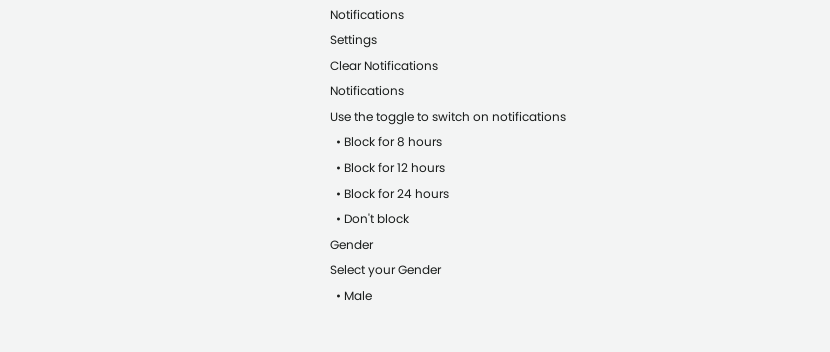Notifications
Settings
Clear Notifications
Notifications
Use the toggle to switch on notifications
  • Block for 8 hours
  • Block for 12 hours
  • Block for 24 hours
  • Don't block
Gender
Select your Gender
  • Male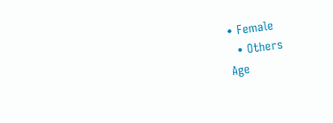• Female
  • Others
Age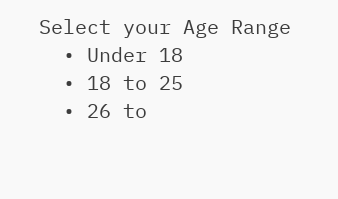Select your Age Range
  • Under 18
  • 18 to 25
  • 26 to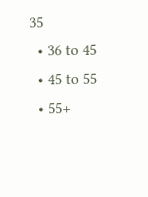35
  • 36 to 45
  • 45 to 55
  • 55+